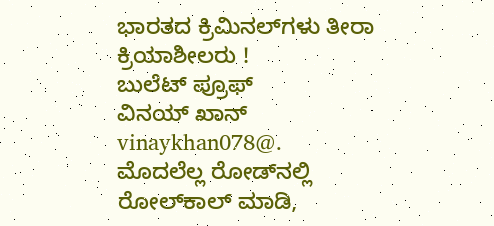ಭಾರತದ ಕ್ರಿಮಿನಲ್‌ಗಳು ತೀರಾ ಕ್ರಿಯಾಶೀಲರು !
ಬುಲೆಟ್ ಪ್ರೂಫ್
ವಿನಯ್ ಖಾನ್
vinaykhan078@.
ಮೊದಲೆಲ್ಲ ರೋಡ್‌ನಲ್ಲಿ ರೋಲ್‌ಕಾಲ್ ಮಾಡಿ,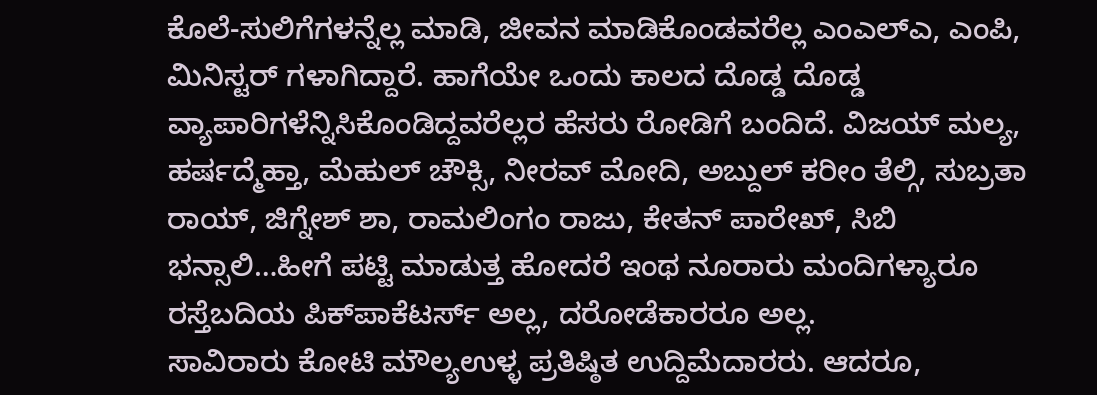ಕೊಲೆ-ಸುಲಿಗೆಗಳನ್ನೆಲ್ಲ ಮಾಡಿ, ಜೀವನ ಮಾಡಿಕೊಂಡವರೆಲ್ಲ ಎಂಎಲ್‌ಎ, ಎಂಪಿ, ಮಿನಿಸ್ಟರ್‌ ಗಳಾಗಿದ್ದಾರೆ. ಹಾಗೆಯೇ ಒಂದು ಕಾಲದ ದೊಡ್ಡ ದೊಡ್ಡ ವ್ಯಾಪಾರಿಗಳೆನ್ನಿಸಿಕೊಂಡಿದ್ದವರೆಲ್ಲರ ಹೆಸರು ರೋಡಿಗೆ ಬಂದಿದೆ. ವಿಜಯ್ ಮಲ್ಯ, ಹರ್ಷದ್ಮೆಹ್ತಾ, ಮೆಹುಲ್ ಚೌಕ್ಸಿ, ನೀರವ್ ಮೋದಿ, ಅಬ್ದುಲ್ ಕರೀಂ ತೆಲ್ಗಿ, ಸುಬ್ರತಾ ರಾಯ್, ಜಿಗ್ನೇಶ್ ಶಾ, ರಾಮಲಿಂಗಂ ರಾಜು, ಕೇತನ್ ಪಾರೇಖ್, ಸಿಬಿ ಭನ್ಸಾಲಿ…ಹೀಗೆ ಪಟ್ಟಿ ಮಾಡುತ್ತ ಹೋದರೆ ಇಂಥ ನೂರಾರು ಮಂದಿಗಳ್ಯಾರೂ ರಸ್ತೆಬದಿಯ ಪಿಕ್‌ಪಾಕೆಟರ್ಸ್ ಅಲ್ಲ, ದರೋಡೆಕಾರರೂ ಅಲ್ಲ.
ಸಾವಿರಾರು ಕೋಟಿ ಮೌಲ್ಯಉಳ್ಳ ಪ್ರತಿಷ್ಠಿತ ಉದ್ದಿಮೆದಾರರು. ಆದರೂ,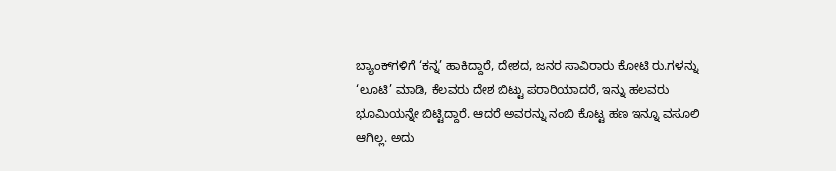ಬ್ಯಾಂಕ್‌ಗಳಿಗೆ ‘ಕನ್ನ’ ಹಾಕಿದ್ದಾರೆ, ದೇಶದ, ಜನರ ಸಾವಿರಾರು ಕೋಟಿ ರು.ಗಳನ್ನು ‘ಲೂಟಿ’ ಮಾಡಿ, ಕೆಲವರು ದೇಶ ಬಿಟ್ಟು ಪರಾರಿಯಾದರೆ, ಇನ್ನು ಹಲವರು ಭೂಮಿಯನ್ನೇ ಬಿಟ್ಟಿದ್ದಾರೆ. ಆದರೆ ಅವರನ್ನು ನಂಬಿ ಕೊಟ್ಟ ಹಣ ಇನ್ನೂ ವಸೂಲಿ ಆಗಿಲ್ಲ. ಅದು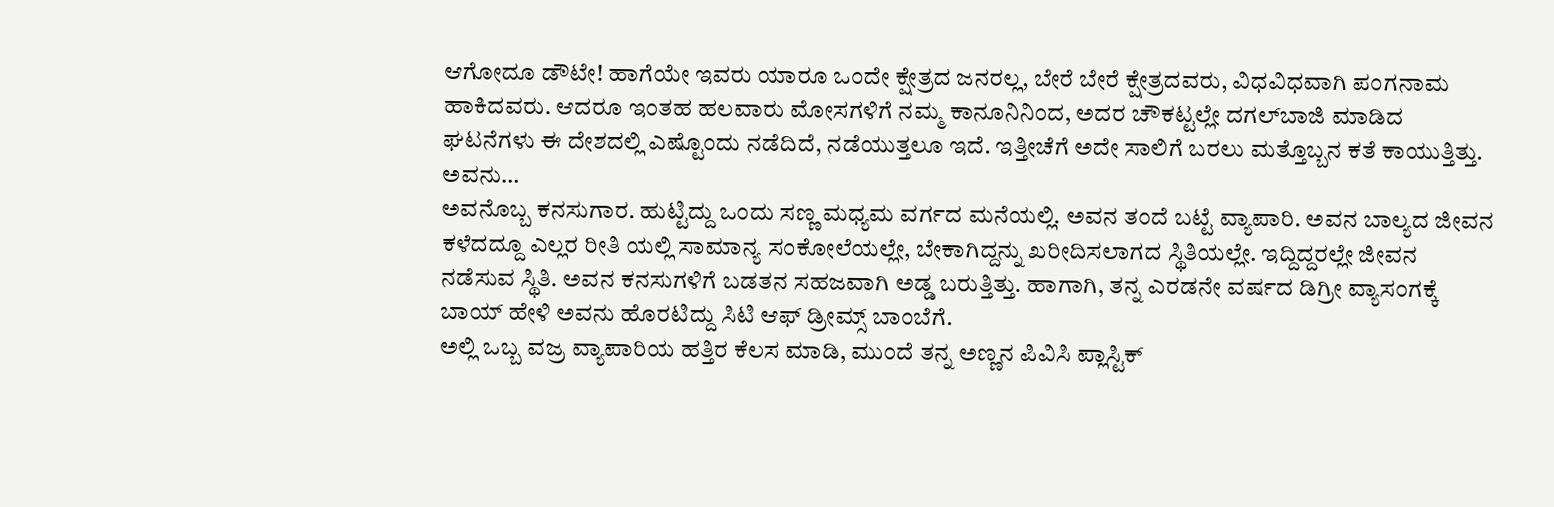ಆಗೋದೂ ಡೌಟೇ! ಹಾಗೆಯೇ ಇವರು ಯಾರೂ ಒಂದೇ ಕ್ಷೇತ್ರದ ಜನರಲ್ಲ, ಬೇರೆ ಬೇರೆ ಕ್ಷೇತ್ರದವರು, ವಿಧವಿಧವಾಗಿ ಪಂಗನಾಮ ಹಾಕಿದವರು. ಆದರೂ ಇಂತಹ ಹಲವಾರು ಮೋಸಗಳಿಗೆ ನಮ್ಮ ಕಾನೂನಿನಿಂದ, ಅದರ ಚೌಕಟ್ಟಲ್ಲೇ ದಗಲ್‌ಬಾಜಿ ಮಾಡಿದ ಘಟನೆಗಳು ಈ ದೇಶದಲ್ಲಿ ಎಷ್ಟೊಂದು ನಡೆದಿದೆ, ನಡೆಯುತ್ತಲೂ ಇದೆ. ಇತ್ತೀಚೆಗೆ ಅದೇ ಸಾಲಿಗೆ ಬರಲು ಮತ್ತೊಬ್ಬನ ಕತೆ ಕಾಯುತ್ತಿತ್ತು.
ಅವನು…
ಅವನೊಬ್ಬ ಕನಸುಗಾರ. ಹುಟ್ಟಿದ್ದು ಒಂದು ಸಣ್ಣ ಮಧ್ಯಮ ವರ್ಗದ ಮನೆಯಲ್ಲಿ. ಅವನ ತಂದೆ ಬಟ್ಟೆ ವ್ಯಾಪಾರಿ. ಅವನ ಬಾಲ್ಯದ ಜೀವನ ಕಳೆದದ್ದೂ ಎಲ್ಲರ ರೀತಿ ಯಲ್ಲಿ ಸಾಮಾನ್ಯ ಸಂಕೋಲೆಯಲ್ಲೇ, ಬೇಕಾಗಿದ್ದನ್ನು ಖರೀದಿಸಲಾಗದ ಸ್ಥಿತಿಯಲ್ಲೇ. ಇದ್ದಿದ್ದರಲ್ಲೇ ಜೀವನ ನಡೆಸುವ ಸ್ಥಿತಿ. ಅವನ ಕನಸುಗಳಿಗೆ ಬಡತನ ಸಹಜವಾಗಿ ಅಡ್ಡ ಬರುತ್ತಿತ್ತು. ಹಾಗಾಗಿ, ತನ್ನ ಎರಡನೇ ವರ್ಷದ ಡಿಗ್ರೀ ವ್ಯಾಸಂಗಕ್ಕೆ ಬಾಯ್ ಹೇಳಿ ಅವನು ಹೊರಟಿದ್ದು ಸಿಟಿ ಆಫ್ ಡ್ರೀಮ್ಸ್ ಬಾಂಬೆಗೆ.
ಅಲ್ಲಿ ಒಬ್ಬ ವಜ್ರ ವ್ಯಾಪಾರಿಯ ಹತ್ತಿರ ಕೆಲಸ ಮಾಡಿ, ಮುಂದೆ ತನ್ನ ಅಣ್ಣನ ಪಿವಿಸಿ ಪ್ಲಾಸ್ಟಿಕ್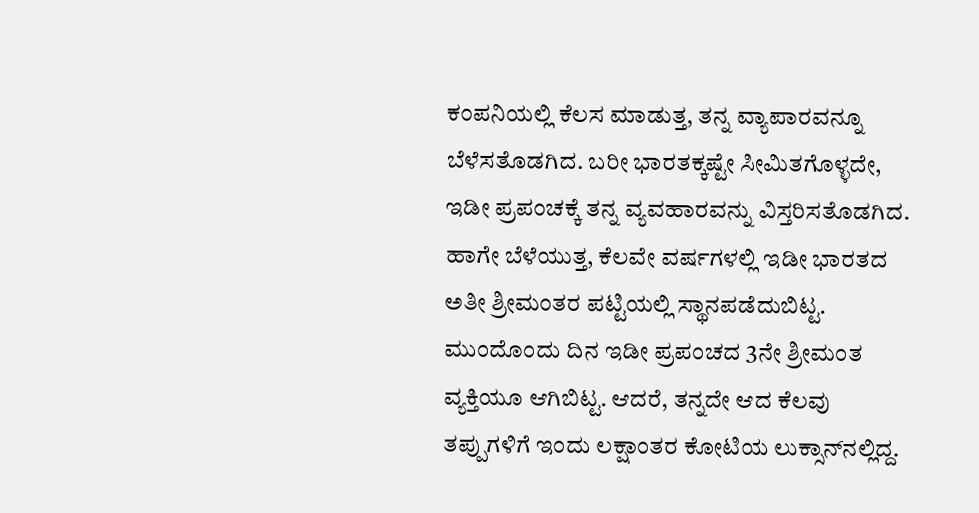ಕಂಪನಿಯಲ್ಲಿ ಕೆಲಸ ಮಾಡುತ್ತ, ತನ್ನ ವ್ಯಾಪಾರವನ್ನೂ ಬೆಳೆಸತೊಡಗಿದ. ಬರೀ ಭಾರತಕ್ಕಷ್ಟೇ ಸೀಮಿತಗೊಳ್ಳದೇ, ಇಡೀ ಪ್ರಪಂಚಕ್ಕೆ ತನ್ನ ವ್ಯವಹಾರವನ್ನು ವಿಸ್ತರಿಸತೊಡಗಿದ. ಹಾಗೇ ಬೆಳೆಯುತ್ತ, ಕೆಲವೇ ವರ್ಷಗಳಲ್ಲಿ ಇಡೀ ಭಾರತದ ಅತೀ ಶ್ರೀಮಂತರ ಪಟ್ಟಿಯಲ್ಲಿ ಸ್ಥಾನಪಡೆದುಬಿಟ್ಟ. ಮುಂದೊಂದು ದಿನ ಇಡೀ ಪ್ರಪಂಚದ 3ನೇ ಶ್ರೀಮಂತ ವ್ಯಕ್ತಿಯೂ ಆಗಿಬಿಟ್ಟ. ಆದರೆ, ತನ್ನದೇ ಆದ ಕೆಲವು ತಪ್ಪುಗಳಿಗೆ ಇಂದು ಲಕ್ಷಾಂತರ ಕೋಟಿಯ ಲುಕ್ಸಾನ್‌ನಲ್ಲಿದ್ದ.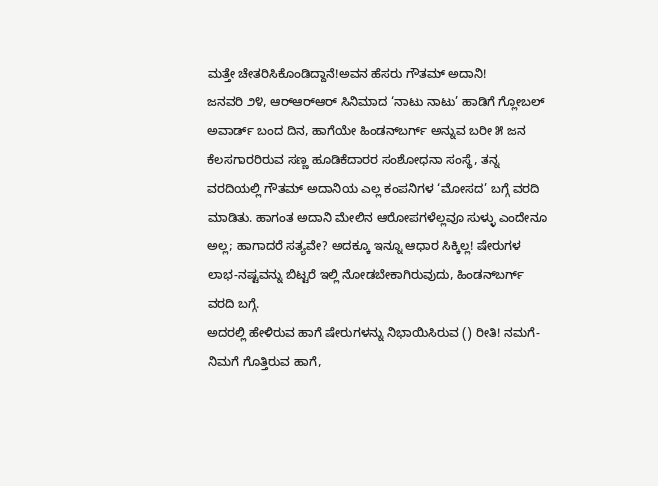ಮತ್ತೇ ಚೇತರಿಸಿಕೊಂಡಿದ್ದಾನೆ!ಅವನ ಹೆಸರು ಗೌತಮ್ ಅದಾನಿ!
ಜನವರಿ ೨೪, ಆರ್‌ಆರ್‌ಆರ್ ಸಿನಿಮಾದ ‘ನಾಟು ನಾಟು’ ಹಾಡಿಗೆ ಗ್ಲೋಬಲ್ ಅವಾರ್ಡ್ ಬಂದ ದಿನ, ಹಾಗೆಯೇ ಹಿಂಡನ್‌ಬರ್ಗ್ ಅನ್ನುವ ಬರೀ ೫ ಜನ ಕೆಲಸಗಾರರಿರುವ ಸಣ್ಣ ಹೂಡಿಕೆದಾರರ ಸಂಶೋಧನಾ ಸಂಸ್ಥೆ, ತನ್ನ ವರದಿಯಲ್ಲಿ ಗೌತಮ್ ಅದಾನಿಯ ಎಲ್ಲ ಕಂಪನಿಗಳ ‘ಮೋಸದ’ ಬಗ್ಗೆ ವರದಿ ಮಾಡಿತು. ಹಾಗಂತ ಅದಾನಿ ಮೇಲಿನ ಆರೋಪಗಳೆಲ್ಲವೂ ಸುಳ್ಳು ಎಂದೇನೂ ಅಲ್ಲ; ಹಾಗಾದರೆ ಸತ್ಯವೇ? ಅದಕ್ಕೂ ಇನ್ನೂ ಆಧಾರ ಸಿಕ್ಕಿಲ್ಲ! ಷೇರುಗಳ ಲಾಭ-ನಷ್ಟವನ್ನು ಬಿಟ್ಟರೆ ಇಲ್ಲಿ ನೋಡಬೇಕಾಗಿರುವುದು, ಹಿಂಡನ್‌ಬರ್ಗ್ ವರದಿ ಬಗ್ಗೆ.
ಅದರಲ್ಲಿ ಹೇಳಿರುವ ಹಾಗೆ ಷೇರುಗಳನ್ನು ನಿಭಾಯಿಸಿರುವ () ರೀತಿ! ನಮಗೆ-ನಿಮಗೆ ಗೊತ್ತಿರುವ ಹಾಗೆ,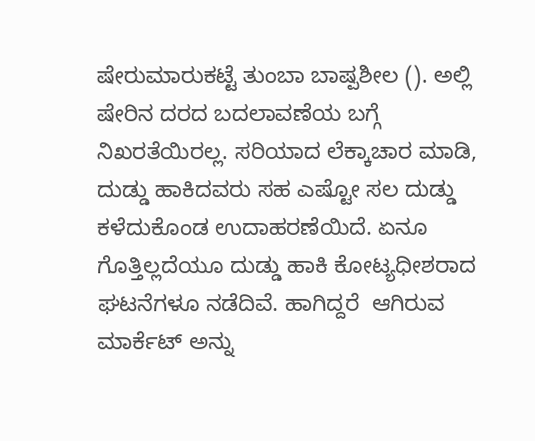ಷೇರುಮಾರುಕಟ್ಟೆ ತುಂಬಾ ಬಾಷ್ಪಶೀಲ (). ಅಲ್ಲಿ ಷೇರಿನ ದರದ ಬದಲಾವಣೆಯ ಬಗ್ಗೆ ನಿಖರತೆಯಿರಲ್ಲ. ಸರಿಯಾದ ಲೆಕ್ಕಾಚಾರ ಮಾಡಿ, ದುಡ್ಡು ಹಾಕಿದವರು ಸಹ ಎಷ್ಟೋ ಸಲ ದುಡ್ಡು ಕಳೆದುಕೊಂಡ ಉದಾಹರಣೆಯಿದೆ. ಏನೂ ಗೊತ್ತಿಲ್ಲದೆಯೂ ದುಡ್ಡು ಹಾಕಿ ಕೋಟ್ಯಧೀಶರಾದ ಘಟನೆಗಳೂ ನಡೆದಿವೆ. ಹಾಗಿದ್ದರೆ  ಆಗಿರುವ ಮಾರ್ಕೆಟ್ ಅನ್ನು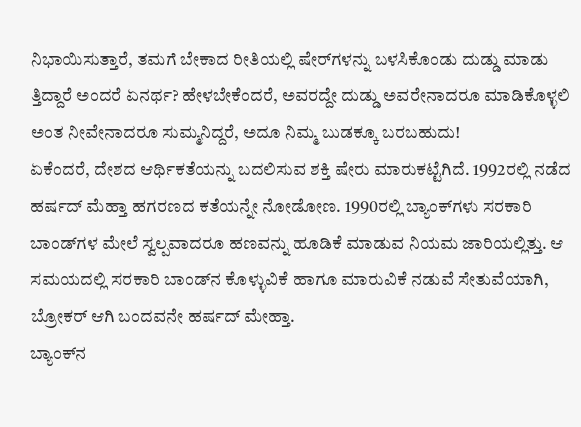ನಿಭಾಯಿಸುತ್ತಾರೆ, ತಮಗೆ ಬೇಕಾದ ರೀತಿಯಲ್ಲಿ ಷೇರ್‌ಗಳನ್ನು ಬಳಸಿಕೊಂಡು ದುಡ್ಡು ಮಾಡು ತ್ತಿದ್ದಾರೆ ಅಂದರೆ ಏನರ್ಥ? ಹೇಳಬೇಕೆಂದರೆ, ಅವರದ್ದೇ ದುಡ್ಡು ಅವರೇನಾದರೂ ಮಾಡಿಕೊಳ್ಳಲಿ ಅಂತ ನೀವೇನಾದರೂ ಸುಮ್ಮನಿದ್ದರೆ, ಅದೂ ನಿಮ್ಮ ಬುಡಕ್ಕೂ ಬರಬಹುದು!
ಏಕೆಂದರೆ, ದೇಶದ ಆರ್ಥಿಕತೆಯನ್ನು ಬದಲಿಸುವ ಶಕ್ತಿ ಷೇರು ಮಾರುಕಟ್ಟೆಗಿದೆ. 1992ರಲ್ಲಿ ನಡೆದ ಹರ್ಷದ್ ಮೆಹ್ತಾ ಹಗರಣದ ಕತೆಯನ್ನೇ ನೋಡೋಣ. 1990ರಲ್ಲಿ ಬ್ಯಾಂಕ್‌ಗಳು ಸರಕಾರಿ ಬಾಂಡ್‌ಗಳ ಮೇಲೆ ಸ್ವಲ್ಪವಾದರೂ ಹಣವನ್ನು ಹೂಡಿಕೆ ಮಾಡುವ ನಿಯಮ ಜಾರಿಯಲ್ಲಿತ್ತು. ಆ ಸಮಯದಲ್ಲಿ ಸರಕಾರಿ ಬಾಂಡ್‌ನ ಕೊಳ್ಳುವಿಕೆ ಹಾಗೂ ಮಾರುವಿಕೆ ನಡುವೆ ಸೇತುವೆಯಾಗಿ, ಬ್ರೋಕರ್ ಆಗಿ ಬಂದವನೇ ಹರ್ಷದ್ ಮೇಹ್ತಾ.
ಬ್ಯಾಂಕ್‌ನ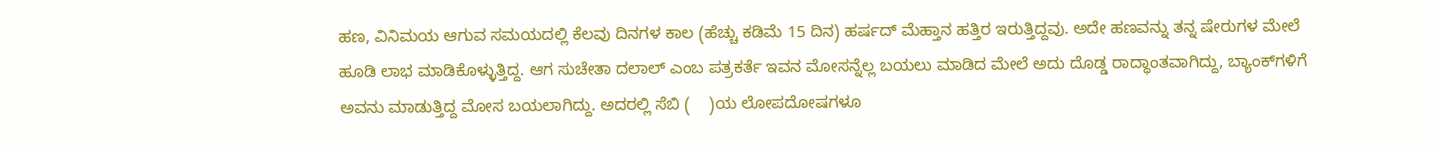ಹಣ, ವಿನಿಮಯ ಆಗುವ ಸಮಯದಲ್ಲಿ ಕೆಲವು ದಿನಗಳ ಕಾಲ (ಹೆಚ್ಚು ಕಡಿಮೆ 15 ದಿನ) ಹರ್ಷದ್ ಮೆಹ್ತಾನ ಹತ್ತಿರ ಇರುತ್ತಿದ್ದವು. ಅದೇ ಹಣವನ್ನು ತನ್ನ ಷೇರುಗಳ ಮೇಲೆ ಹೂಡಿ ಲಾಭ ಮಾಡಿಕೊಳ್ಳುತ್ತಿದ್ದ. ಆಗ ಸುಚೇತಾ ದಲಾಲ್ ಎಂಬ ಪತ್ರಕರ್ತೆ ಇವನ ಮೋಸನ್ನೆಲ್ಲ ಬಯಲು ಮಾಡಿದ ಮೇಲೆ ಅದು ದೊಡ್ಡ ರಾದ್ಧಾಂತವಾಗಿದ್ದು, ಬ್ಯಾಂಕ್‌ಗಳಿಗೆ ಅವನು ಮಾಡುತ್ತಿದ್ದ ಮೋಸ ಬಯಲಾಗಿದ್ದು. ಅದರಲ್ಲಿ ಸೆಬಿ (    )ಯ ಲೋಪದೋಷಗಳೂ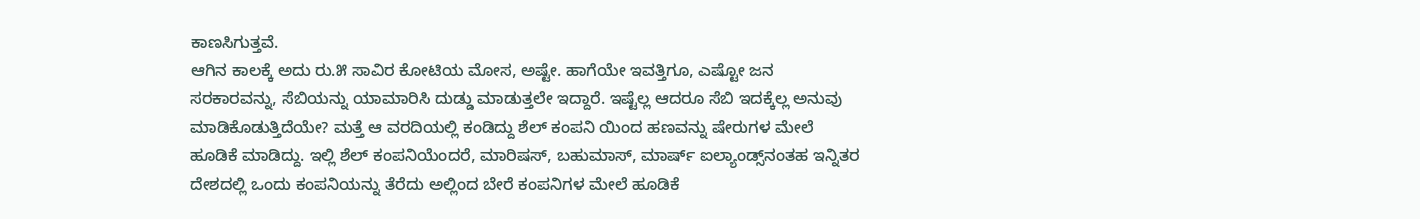ಕಾಣಸಿಗುತ್ತವೆ.
ಆಗಿನ ಕಾಲಕ್ಕೆ ಅದು ರು.೫ ಸಾವಿರ ಕೋಟಿಯ ಮೋಸ, ಅಷ್ಟೇ. ಹಾಗೆಯೇ ಇವತ್ತಿಗೂ, ಎಷ್ಟೋ ಜನ ಸರಕಾರವನ್ನು, ಸೆಬಿಯನ್ನು ಯಾಮಾರಿಸಿ ದುಡ್ಡು ಮಾಡುತ್ತಲೇ ಇದ್ದಾರೆ. ಇಷ್ಟೆಲ್ಲ ಆದರೂ ಸೆಬಿ ಇದಕ್ಕೆಲ್ಲ ಅನುವು ಮಾಡಿಕೊಡುತ್ತಿದೆಯೇ? ಮತ್ತೆ ಆ ವರದಿಯಲ್ಲಿ ಕಂಡಿದ್ದು ಶೆಲ್ ಕಂಪನಿ ಯಿಂದ ಹಣವನ್ನು ಷೇರುಗಳ ಮೇಲೆ ಹೂಡಿಕೆ ಮಾಡಿದ್ದು. ಇಲ್ಲಿ ಶೆಲ್ ಕಂಪನಿಯೆಂದರೆ, ಮಾರಿಷಸ್, ಬಹುಮಾಸ್, ಮಾರ್ಷ್ ಐಲ್ಯಾಂಡ್ಸ್‌ನಂತಹ ಇನ್ನಿತರ ದೇಶದಲ್ಲಿ ಒಂದು ಕಂಪನಿಯನ್ನು ತೆರೆದು ಅಲ್ಲಿಂದ ಬೇರೆ ಕಂಪನಿಗಳ ಮೇಲೆ ಹೂಡಿಕೆ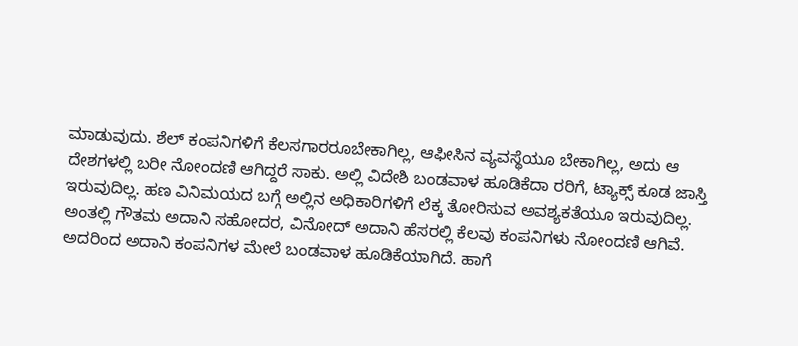ಮಾಡುವುದು. ಶೆಲ್ ಕಂಪನಿಗಳಿಗೆ ಕೆಲಸಗಾರರೂಬೇಕಾಗಿಲ್ಲ, ಆಫೀಸಿನ ವ್ಯವಸ್ಥೆಯೂ ಬೇಕಾಗಿಲ್ಲ, ಅದು ಆ ದೇಶಗಳಲ್ಲಿ ಬರೀ ನೋಂದಣಿ ಆಗಿದ್ದರೆ ಸಾಕು. ಅಲ್ಲಿ ವಿದೇಶಿ ಬಂಡವಾಳ ಹೂಡಿಕೆದಾ ರರಿಗೆ, ಟ್ಯಾಕ್ಸ್ ಕೂಡ ಜಾಸ್ತಿ ಇರುವುದಿಲ್ಲ. ಹಣ ವಿನಿಮಯದ ಬಗ್ಗೆ ಅಲ್ಲಿನ ಅಧಿಕಾರಿಗಳಿಗೆ ಲೆಕ್ಕ ತೋರಿಸುವ ಅವಶ್ಯಕತೆಯೂ ಇರುವುದಿಲ್ಲ.
ಅಂತಲ್ಲಿ ಗೌತಮ ಅದಾನಿ ಸಹೋದರ, ವಿನೋದ್ ಅದಾನಿ ಹೆಸರಲ್ಲಿ ಕೆಲವು ಕಂಪನಿಗಳು ನೋಂದಣಿ ಆಗಿವೆ. ಅದರಿಂದ ಅದಾನಿ ಕಂಪನಿಗಳ ಮೇಲೆ ಬಂಡವಾಳ ಹೂಡಿಕೆಯಾಗಿದೆ. ಹಾಗೆ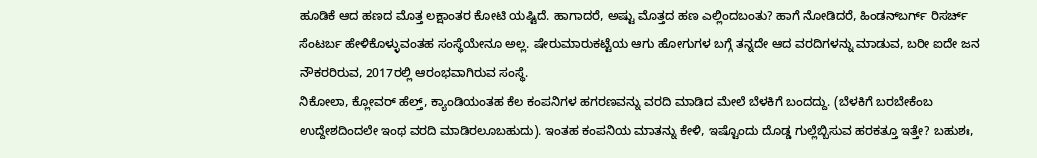ಹೂಡಿಕೆ ಆದ ಹಣದ ಮೊತ್ತ ಲಕ್ಷಾಂತರ ಕೋಟಿ ಯಷ್ಟಿದೆ. ಹಾಗಾದರೆ, ಅಷ್ಟು ಮೊತ್ತದ ಹಣ ಎಲ್ಲಿಂದಬಂತು? ಹಾಗೆ ನೋಡಿದರೆ, ಹಿಂಡನ್‌ಬರ್ಗ್ ರಿಸರ್ಚ್ ಸೆಂಟರ್ಬ ಹೇಳಿಕೊಳ್ಳುವಂತಹ ಸಂಸ್ಥೆಯೇನೂ ಅಲ್ಲ. ಷೇರುಮಾರುಕಟ್ಟೆಯ ಆಗು ಹೋಗುಗಳ ಬಗ್ಗೆ ತನ್ನದೇ ಆದ ವರದಿಗಳನ್ನು ಮಾಡುವ, ಬರೀ ಐದೇ ಜನ ನೌಕರರಿರುವ, 2017ರಲ್ಲಿ ಆರಂಭವಾಗಿರುವ ಸಂಸ್ಥೆ.
ನಿಕೋಲಾ, ಕ್ಲೋವರ್ ಹೆಲ್ತ್, ಕ್ಯಾಂಡಿಯಂತಹ ಕೆಲ ಕಂಪನಿಗಳ ಹಗರಣವನ್ನು ವರದಿ ಮಾಡಿದ ಮೇಲೆ ಬೆಳಕಿಗೆ ಬಂದದ್ದು. (ಬೆಳಕಿಗೆ ಬರಬೇಕೆಂಬ ಉದ್ದೇಶದಿಂದಲೇ ಇಂಥ ವರದಿ ಮಾಡಿರಲೂಬಹುದು). ಇಂತಹ ಕಂಪನಿಯ ಮಾತನ್ನು ಕೇಳಿ, ಇಷ್ಟೊಂದು ದೊಡ್ಡ ಗುಲ್ಲೆಬ್ಬಿಸುವ ಹರಕತ್ತೂ ಇತ್ತೇ? ಬಹುಶಃ,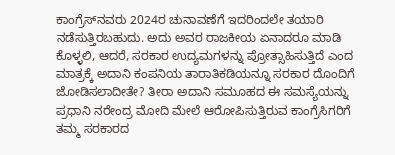ಕಾಂಗ್ರೆಸ್‌ನವರು 2024ರ ಚುನಾವಣೆಗೆ ಇದರಿಂದಲೇ ತಯಾರಿ ನಡೆಸುತ್ತಿರಬಹುದು. ಅದು ಅವರ ರಾಜಕೀಯ ಏನಾದರೂ ಮಾಡಿ ಕೊಳ್ಳಲಿ, ಆದರೆ, ಸರಕಾರ ಉದ್ಯಮಗಳನ್ನು ಪ್ರೋತ್ಸಾಹಿಸುತ್ತಿದೆ ಎಂದ ಮಾತ್ರಕ್ಕೆ ಅದಾನಿ ಕಂಪನಿಯ ತಾರಾತಿಕಡಿಯನ್ನೂ ಸರಕಾರ ದೊಂದಿಗೆ ಜೋಡಿಸಲಾದೀತೇ? ತೀರಾ ಅದಾನಿ ಸಮೂಹದ ಈ ಸಮಸ್ಯೆಯನ್ನು ಪ್ರಧಾನಿ ನರೇಂದ್ರ ಮೋದಿ ಮೇಲೆ ಆರೋಪಿಸುತ್ತಿರುವ ಕಾಂಗ್ರೆಸಿಗರಿಗೆ ತಮ್ಮ ಸರಕಾರದ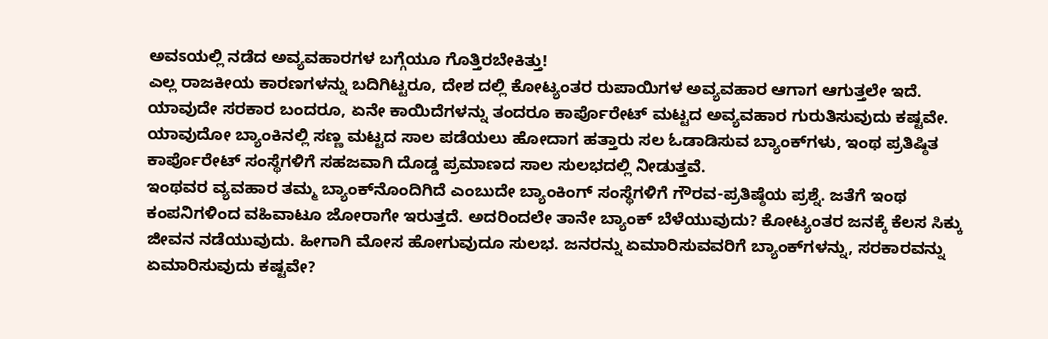ಅವಽಯಲ್ಲಿ ನಡೆದ ಅವ್ಯವಹಾರಗಳ ಬಗ್ಗೆಯೂ ಗೊತ್ತಿರಬೇಕಿತ್ತು!
ಎಲ್ಲ ರಾಜಕೀಯ ಕಾರಣಗಳನ್ನು ಬದಿಗಿಟ್ಟರೂ, ದೇಶ ದಲ್ಲಿ ಕೋಟ್ಯಂತರ ರುಪಾಯಿಗಳ ಅವ್ಯವಹಾರ ಆಗಾಗ ಆಗುತ್ತಲೇ ಇದೆ. ಯಾವುದೇ ಸರಕಾರ ಬಂದರೂ, ಏನೇ ಕಾಯಿದೆಗಳನ್ನು ತಂದರೂ ಕಾರ್ಪೊರೇಟ್ ಮಟ್ಟದ ಅವ್ಯವಹಾರ ಗುರುತಿಸುವುದು ಕಷ್ಟವೇ. ಯಾವುದೋ ಬ್ಯಾಂಕಿನಲ್ಲಿ ಸಣ್ಣ ಮಟ್ಟದ ಸಾಲ ಪಡೆಯಲು ಹೋದಾಗ ಹತ್ತಾರು ಸಲ ಓಡಾಡಿಸುವ ಬ್ಯಾಂಕ್‌ಗಳು, ಇಂಥ ಪ್ರತಿಷ್ಠಿತ ಕಾರ್ಪೊರೇಟ್ ಸಂಸ್ಥೆಗಳಿಗೆ ಸಹಜವಾಗಿ ದೊಡ್ಡ ಪ್ರಮಾಣದ ಸಾಲ ಸುಲಭದಲ್ಲಿ ನೀಡುತ್ತವೆ.
ಇಂಥವರ ವ್ಯವಹಾರ ತಮ್ಮ ಬ್ಯಾಂಕ್‌ನೊಂದಿಗಿದೆ ಎಂಬುದೇ ಬ್ಯಾಂಕಿಂಗ್ ಸಂಸ್ಥೆಗಳಿಗೆ ಗೌರವ-ಪ್ರತಿಷ್ಠೆಯ ಪ್ರಶ್ನೆ. ಜತೆಗೆ ಇಂಥ ಕಂಪನಿಗಳಿಂದ ವಹಿವಾಟೂ ಜೋರಾಗೇ ಇರುತ್ತದೆ. ಅದರಿಂದಲೇ ತಾನೇ ಬ್ಯಾಂಕ್ ಬೆಳೆಯುವುದು? ಕೋಟ್ಯಂತರ ಜನಕ್ಕೆ ಕೆಲಸ ಸಿಕ್ಕು ಜೀವನ ನಡೆಯುವುದು. ಹೀಗಾಗಿ ಮೋಸ ಹೋಗುವುದೂ ಸುಲಭ. ಜನರನ್ನು ಏಮಾರಿಸುವವರಿಗೆ ಬ್ಯಾಂಕ್‌ಗಳನ್ನು, ಸರಕಾರವನ್ನು ಏಮಾರಿಸುವುದು ಕಷ್ಟವೇ?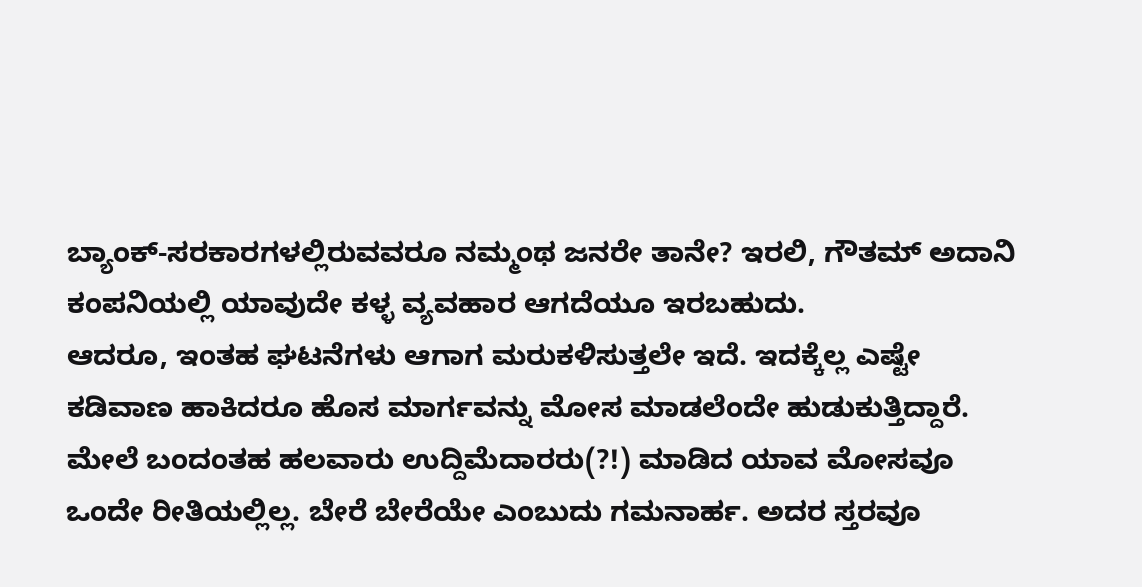ಬ್ಯಾಂಕ್-ಸರಕಾರಗಳಲ್ಲಿರುವವರೂ ನಮ್ಮಂಥ ಜನರೇ ತಾನೇ? ಇರಲಿ, ಗೌತಮ್ ಅದಾನಿ ಕಂಪನಿಯಲ್ಲಿ ಯಾವುದೇ ಕಳ್ಳ ವ್ಯವಹಾರ ಆಗದೆಯೂ ಇರಬಹುದು.
ಆದರೂ, ಇಂತಹ ಘಟನೆಗಳು ಆಗಾಗ ಮರುಕಳಿಸುತ್ತಲೇ ಇದೆ. ಇದಕ್ಕೆಲ್ಲ ಎಷ್ಟೇ ಕಡಿವಾಣ ಹಾಕಿದರೂ ಹೊಸ ಮಾರ್ಗವನ್ನು ಮೋಸ ಮಾಡಲೆಂದೇ ಹುಡುಕುತ್ತಿದ್ದಾರೆ. ಮೇಲೆ ಬಂದಂತಹ ಹಲವಾರು ಉದ್ದಿಮೆದಾರರು(?!) ಮಾಡಿದ ಯಾವ ಮೋಸವೂ ಒಂದೇ ರೀತಿಯಲ್ಲಿಲ್ಲ. ಬೇರೆ ಬೇರೆಯೇ ಎಂಬುದು ಗಮನಾರ್ಹ. ಅದರ ಸ್ತರವೂ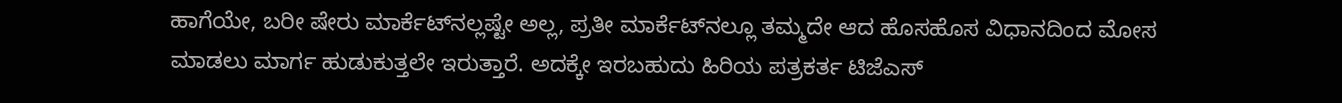ಹಾಗೆಯೇ, ಬರೀ ಷೇರು ಮಾರ್ಕೆಟ್‌ನಲ್ಲಷ್ಟೇ ಅಲ್ಲ, ಪ್ರತೀ ಮಾರ್ಕೆಟ್‌ನಲ್ಲೂ ತಮ್ಮದೇ ಆದ ಹೊಸಹೊಸ ವಿಧಾನದಿಂದ ಮೋಸ ಮಾಡಲು ಮಾರ್ಗ ಹುಡುಕುತ್ತಲೇ ಇರುತ್ತಾರೆ. ಅದಕ್ಕೇ ಇರಬಹುದು ಹಿರಿಯ ಪತ್ರಕರ್ತ ಟಿಜೆಎಸ್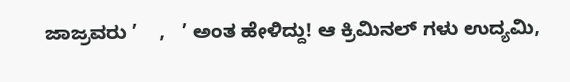ಜಾಜ್ರವರು ’    ,   ’ ಅಂತ ಹೇಳಿದ್ದು! ಆ ಕ್ರಿಮಿನಲ್ ಗಳು ಉದ್ಯಮಿ,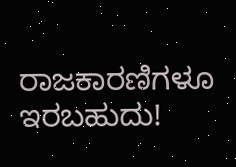ರಾಜಕಾರಣಿಗಳೂ ಇರಬಹುದು!